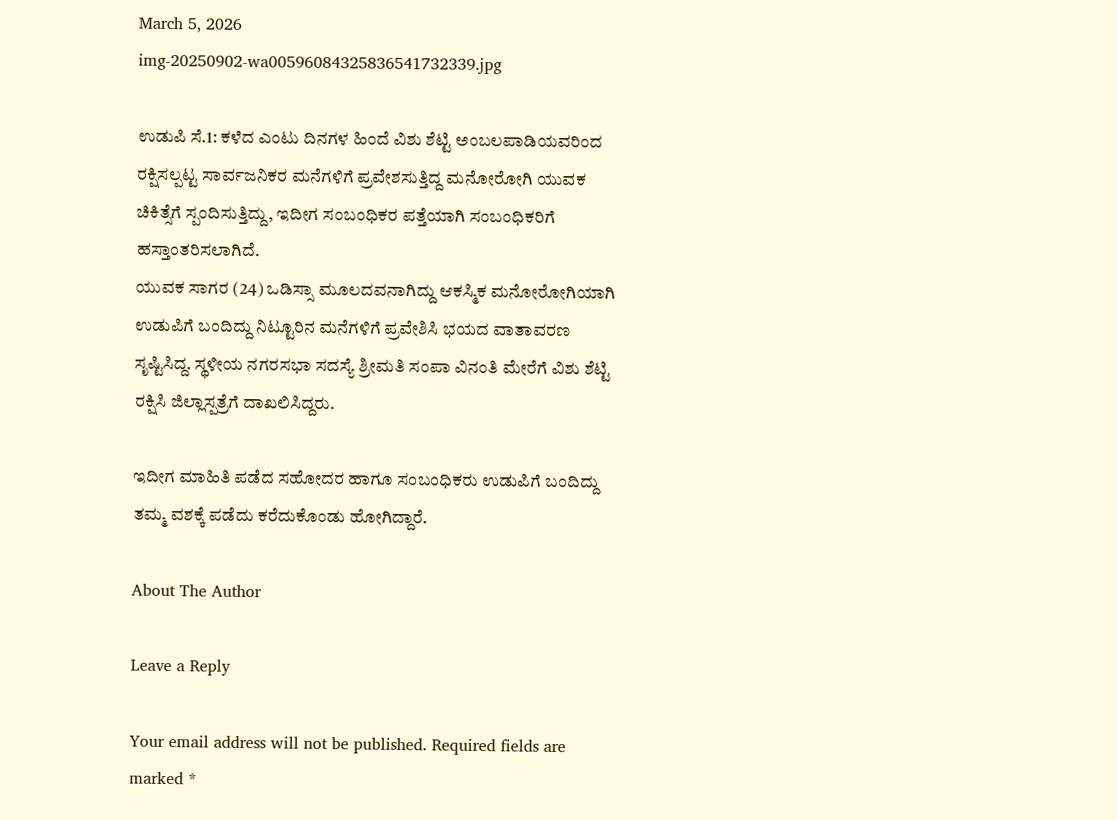March 5, 2026
img-20250902-wa00596084325836541732339.jpg

ಉಡುಪಿ ಸೆ.1: ಕಳೆದ ಎಂಟು ದಿನಗಳ ಹಿಂದೆ ವಿಶು ಶೆಟ್ಟಿ ಅಂಬಲಪಾಡಿಯವರಿಂದ ರಕ್ಷಿಸಲ್ಪಟ್ಟ ಸಾರ್ವಜನಿಕರ ಮನೆಗಳಿಗೆ ಪ್ರವೇಶಸುತ್ತಿದ್ದ ಮನೋರೋಗಿ ಯುವಕ ಚಿಕಿತ್ಸೆಗೆ ಸ್ಪಂದಿಸುತ್ತಿದ್ದು, ಇದೀಗ ಸಂಬಂಧಿಕರ ಪತ್ತೆಯಾಗಿ ಸಂಬಂಧಿಕರಿಗೆ ಹಸ್ತಾಂತರಿಸಲಾಗಿದೆ.
ಯುವಕ ಸಾಗರ (24) ಒಡಿಸ್ಸಾ ಮೂಲದವನಾಗಿದ್ದು ಆಕಸ್ಮಿಕ ಮನೋರೋಗಿಯಾಗಿ ಉಡುಪಿಗೆ ಬಂದಿದ್ದು ನಿಟ್ಟೂರಿನ ಮನೆಗಳಿಗೆ ಪ್ರವೇಶಿಸಿ ಭಯದ ವಾತಾವರಣ ಸೃಷ್ಟಿಸಿದ್ದ. ಸ್ಥಳೀಯ ನಗರಸಭಾ ಸದಸ್ಯೆ ಶ್ರೀಮತಿ ಸಂಪಾ ವಿನಂತಿ ಮೇರೆಗೆ ವಿಶು ಶೆಟ್ಟಿ ರಕ್ಷಿಸಿ ಜಿಲ್ಲಾಸ್ಪತ್ರೆಗೆ ದಾಖಲಿಸಿದ್ದರು.

ಇದೀಗ ಮಾಹಿತಿ ಪಡೆದ ಸಹೋದರ ಹಾಗೂ ಸಂಬಂಧಿಕರು ಉಡುಪಿಗೆ ಬಂದಿದ್ದು ತಮ್ಮ ವಶಕ್ಕೆ ಪಡೆದು ಕರೆದುಕೊಂಡು ಹೋಗಿದ್ದಾರೆ.

About The Author

Leave a Reply

Your email address will not be published. Required fields are marked *